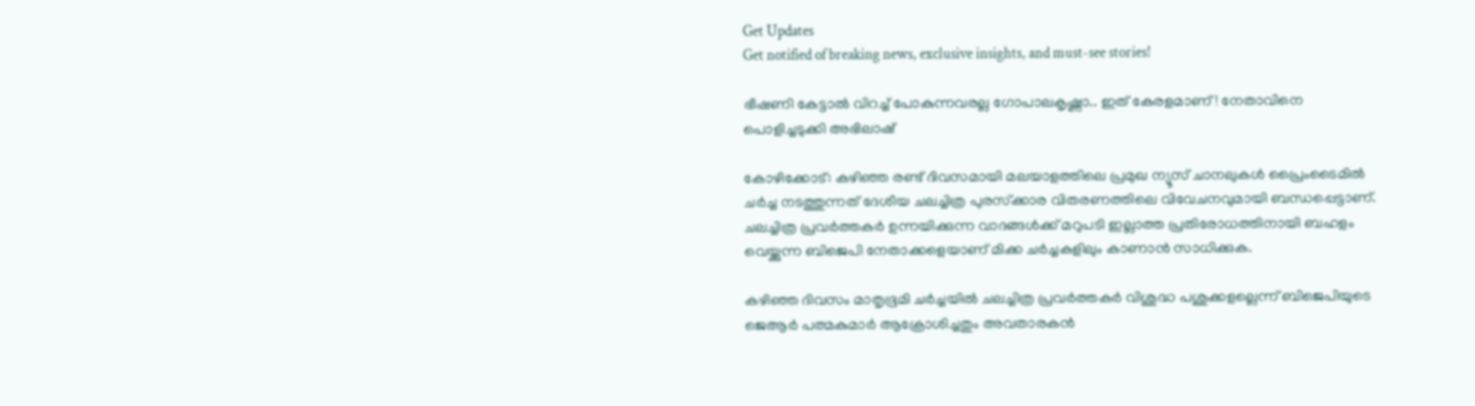Get Updates
Get notified of breaking news, exclusive insights, and must-see stories!

ഭീഷണി കേട്ടാൽ വിറച്ച് പോകുന്നവരല്ല ഗോപാലകൃഷ്ണാ.. ഇത് കേരളമാണ്! നേതാവിനെ പൊളിച്ചടുക്കി അഭിലാഷ്

കോഴിക്കോട്: കഴിഞ്ഞ രണ്ട് ദിവസമായി മലയാളത്തിലെ പ്രമുഖ ന്യൂസ് ചാനലുകള്‍ പ്രൈംടൈമില്‍ ചര്‍ച്ച നടത്തുന്നത് ദേശീയ ചലച്ചിത്ര പുരസ്‌ക്കാര വിതരണത്തിലെ വിവേചനവുമായി ബന്ധപ്പെട്ടാണ്. ചലച്ചിത്ര പ്രവര്‍ത്തകര്‍ ഉന്നയിക്കുന്ന വാദങ്ങള്‍ക്ക് മറുപടി ഇല്ലാത്ത പ്രതിരോധത്തിനായി ബഹളം വെയ്ക്കുന്ന ബിജെപി നേതാക്കളെയാണ് മിക്ക ചര്‍ച്ചകളിലും കാണാന്‍ സാധിക്കുക.

കഴിഞ്ഞ ദിവസം മാതൃഭൂമി ചര്‍ച്ചയില്‍ ചലച്ചിത്ര പ്രവര്‍ത്തകര്‍ വിശുദ്ധ പശുക്കളല്ലെന്ന് ബിജെപിയുടെ ജെആര്‍ പത്മകുമാര്‍ ആക്രോശിച്ചതും അവതാരകന്‍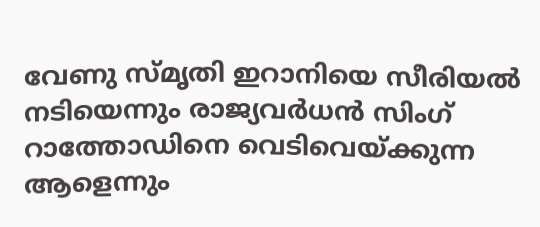വേണു സ്മൃതി ഇറാനിയെ സീരിയല്‍ നടിയെന്നും രാജ്യവര്‍ധന്‍ സിംഗ് റാത്തോഡിനെ വെടിവെയ്ക്കുന്ന ആളെന്നും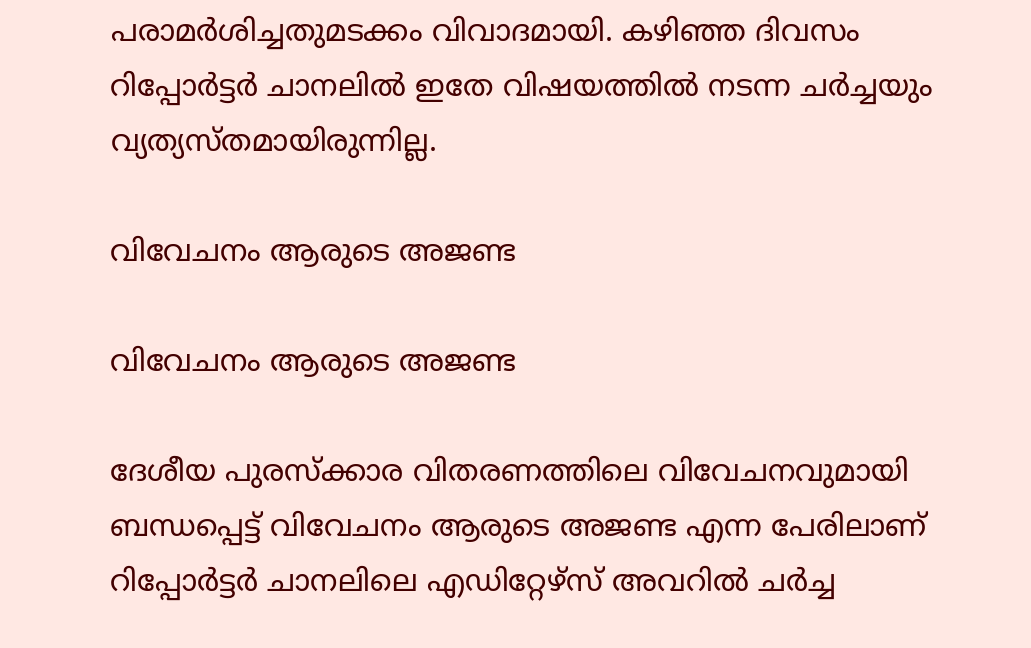പരാമര്‍ശിച്ചതുമടക്കം വിവാദമായി. കഴിഞ്ഞ ദിവസം റിപ്പോര്‍ട്ടര്‍ ചാനലില്‍ ഇതേ വിഷയത്തില്‍ നടന്ന ചര്‍ച്ചയും വ്യത്യസ്തമായിരുന്നില്ല.

വിവേചനം ആരുടെ അജണ്ട

വിവേചനം ആരുടെ അജണ്ട

ദേശീയ പുരസ്‌ക്കാര വിതരണത്തിലെ വിവേചനവുമായി ബന്ധപ്പെട്ട് വിവേചനം ആരുടെ അജണ്ട എന്ന പേരിലാണ് റിപ്പോര്‍ട്ടര്‍ ചാനലിലെ എഡിറ്റേഴ്‌സ് അവറില്‍ ചര്‍ച്ച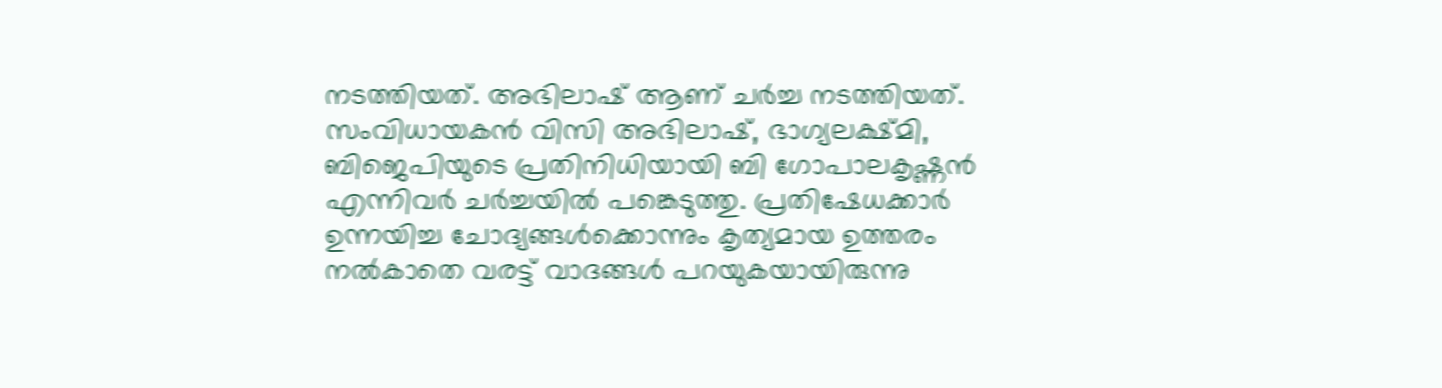നടത്തിയത്. അഭിലാഷ് ആണ് ചര്‍ച്ച നടത്തിയത്. സംവിധായകന്‍ വിസി അഭിലാഷ്, ഭാഗ്യലക്ഷ്മി, ബിജെപിയുടെ പ്രതിനിധിയായി ബി ഗോപാലകൃഷ്ണന്‍ എന്നിവര്‍ ചര്‍ച്ചയില്‍ പങ്കെടുത്തു. പ്രതിഷേധക്കാര്‍ ഉന്നയിച്ച ചോദ്യങ്ങള്‍ക്കൊന്നും കൃത്യമായ ഉത്തരം നല്‍കാതെ വരട്ട് വാദങ്ങള്‍ പറയുകയായിരുന്നു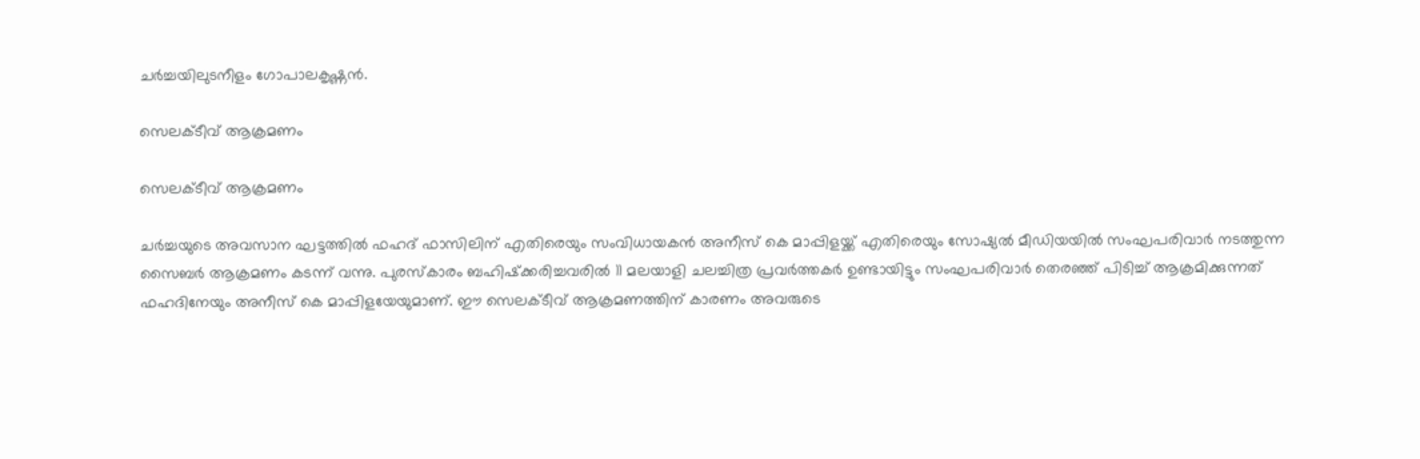ചര്‍ച്ചയിലുടനീളം ഗോപാലകൃഷ്ണന്‍.

സെലക്ടീവ് ആക്രമണം

സെലക്ടീവ് ആക്രമണം

ചര്‍ച്ചയുടെ അവസാന ഘട്ടത്തില്‍ ഫഹദ് ഫാസിലിന് എതിരെയും സംവിധായകന്‍ അനീസ് കെ മാപ്പിളയ്ക്ക് എതിരെയും സോഷ്യല്‍ മീഡിയയില്‍ സംഘപരിവാര്‍ നടത്തുന്ന സൈബര്‍ ആക്രമണം കടന്ന് വന്നു. പുരസ്‌കാരം ബഹിഷ്‌ക്കരിച്ചവരില്‍ 11 മലയാളി ചലച്ചിത്ര പ്രവര്‍ത്തകര്‍ ഉണ്ടായിട്ടും സംഘപരിവാര്‍ തെരഞ്ഞ് പിടിച്ച് ആക്രമിക്കുന്നത് ഫഹദിനേയും അനീസ് കെ മാപ്പിളയേയുമാണ്. ഈ സെലക്ടീവ് ആക്രമണത്തിന് കാരണം അവരുടെ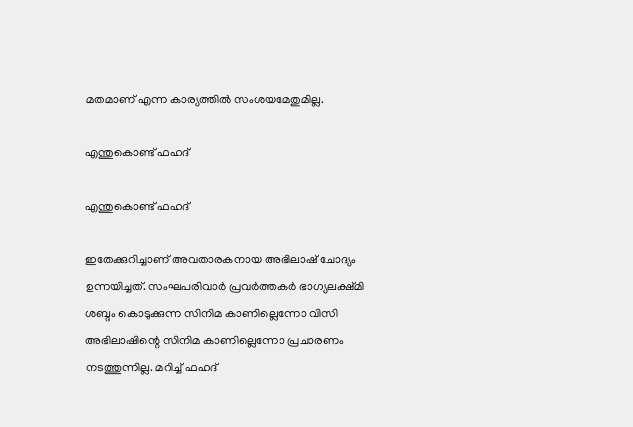മതമാണ് എന്ന കാര്യത്തില്‍ സംശയമേതുമില്ല.

എന്തുകൊണ്ട് ഫഹദ്

എന്തുകൊണ്ട് ഫഹദ്

ഇതേക്കുറിച്ചാണ് അവതാരകനായ അഭിലാഷ് ചോദ്യം ഉന്നയിച്ചത്. സംഘപരിവാര്‍ പ്രവര്‍ത്തകര്‍ ഭാഗ്യലക്ഷ്മി ശബ്ദം കൊടുക്കുന്ന സിനിമ കാണില്ലെന്നോ വിസി അഭിലാഷിന്റെ സിനിമ കാണില്ലെന്നോ പ്രചാരണം നടത്തുന്നില്ല. മറിച്ച് ഫഹദ്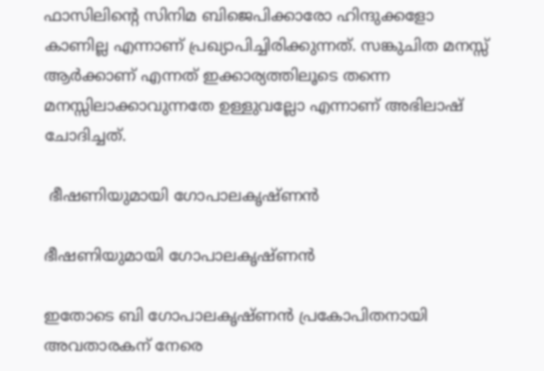ഫാസിലിന്റെ സിനിമ ബിജെപിക്കാരോ ഹിന്ദുക്കളോ കാണില്ല എന്നാണ് പ്രഖ്യാപിച്ചിരിക്കുന്നത്. സങ്കുചിത മനസ്സ് ആര്‍ക്കാണ് എന്നത് ഇക്കാര്യത്തിലൂടെ തന്നെ മനസ്സിലാക്കാവുന്നതേ ഉള്ളുവല്ലോ എന്നാണ് അഭിലാഷ് ചോദിച്ചത്.

 ഭീഷണിയുമായി ഗോപാലകൃഷ്ണൻ

ഭീഷണിയുമായി ഗോപാലകൃഷ്ണൻ

ഇതോടെ ബി ഗോപാലകൃഷ്ണന്‍ പ്രകോപിതനായി അവതാരകന് നേരെ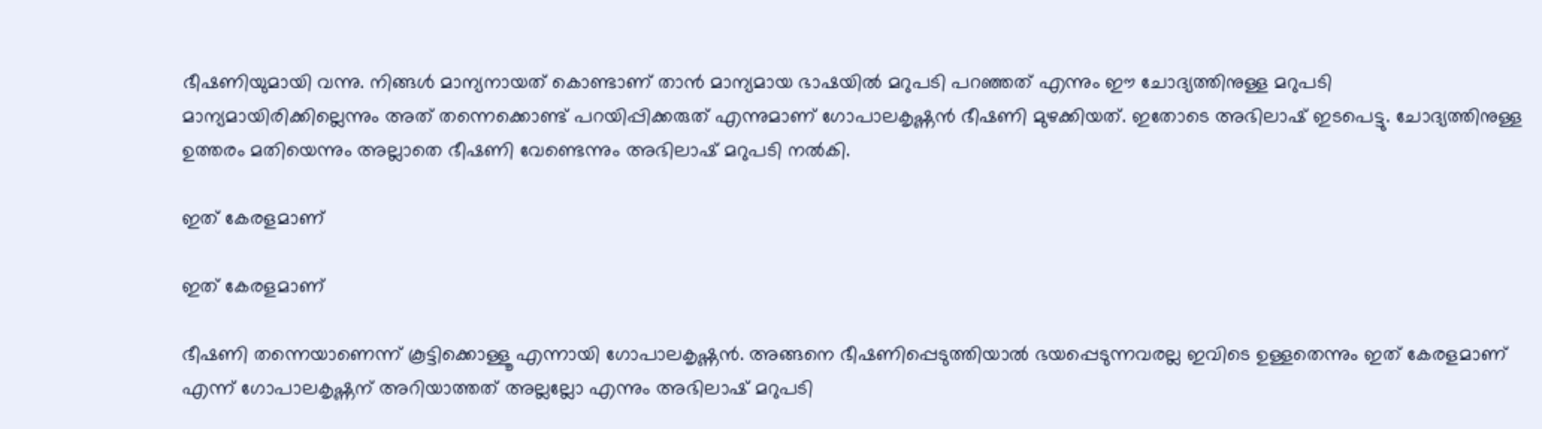ഭീഷണിയുമായി വന്നു. നിങ്ങള്‍ മാന്യനായത് കൊണ്ടാണ് താന്‍ മാന്യമായ ഭാഷയില്‍ മറുപടി പറഞ്ഞത് എന്നും ഈ ചോദ്യത്തിനുള്ള മറുപടി മാന്യമായിരിക്കില്ലെന്നും അത് തന്നെക്കൊണ്ട് പറയിപ്പിക്കരുത് എന്നുമാണ് ഗോപാലകൃഷ്ണന്‍ ഭീഷണി മുഴക്കിയത്. ഇതോടെ അഭിലാഷ് ഇടപെട്ടു. ചോദ്യത്തിനുള്ള ഉത്തരം മതിയെന്നും അല്ലാതെ ഭീഷണി വേണ്ടെന്നും അഭിലാഷ് മറുപടി നല്‍കി.

ഇത് കേരളമാണ്

ഇത് കേരളമാണ്

ഭീഷണി തന്നെയാണെന്ന് കൂട്ടിക്കൊള്ളൂ എന്നായി ഗോപാലകൃഷ്ണന്‍. അങ്ങനെ ഭീഷണിപ്പെടുത്തിയാല്‍ ഭയപ്പെടുന്നവരല്ല ഇവിടെ ഉള്ളതെന്നും ഇത് കേരളമാണ് എന്ന് ഗോപാലകൃഷ്ണന് അറിയാത്തത് അല്ലല്ലോ എന്നും അഭിലാഷ് മറുപടി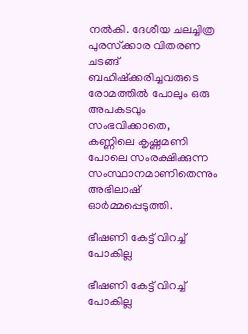നല്‍കി. ദേശീയ ചലച്ചിത്ര പുരസ്‌ക്കാര വിതരണ ചടങ്ങ് ബഹിഷ്‌ക്കരിച്ചവരുടെ രോമത്തില്‍ പോലും ഒരു അപകടവും സംഭവിക്കാതെ, കണ്ണിലെ കൃഷ്ണമണി പോലെ സംരക്ഷിക്കുന്ന സംസ്ഥാനമാണിതെന്നും അഭിലാഷ് ഓര്‍മ്മപ്പെടുത്തി.

ഭീഷണി കേട്ട് വിറച്ച് പോകില്ല

ഭീഷണി കേട്ട് വിറച്ച് പോകില്ല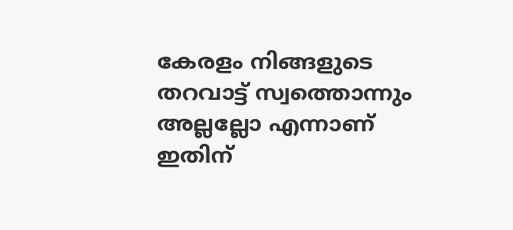കേരളം നിങ്ങളുടെ തറവാട്ട് സ്വത്തൊന്നും അല്ലല്ലോ എന്നാണ് ഇതിന്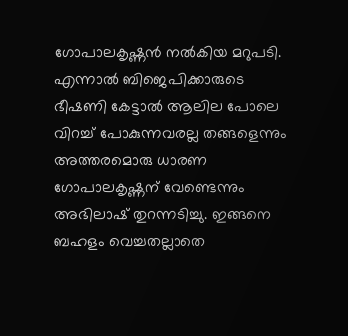ഗോപാലകൃഷ്ണന്‍ നല്‍കിയ മറുപടി. എന്നാല്‍ ബിജെപിക്കാരുടെ ഭീഷണി കേട്ടാല്‍ ആലില പോലെ വിറച്ച് പോകുന്നവരല്ല തങ്ങളെന്നും അത്തരമൊരു ധാരണ ഗോപാലകൃഷ്ണന് വേണ്ടെന്നും അഭിലാഷ് തുറന്നടിച്ചു. ഇങ്ങനെ ബഹളം വെച്ചതല്ലാതെ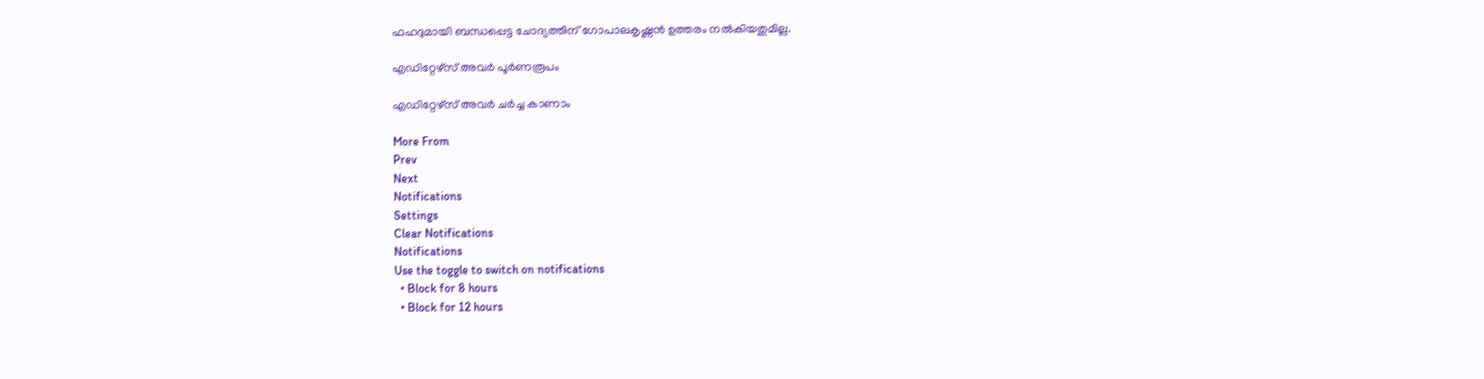ഫഹദുമായി ബന്ധപ്പെട്ട ചോദ്യത്തിന് ഗോപാലകൃഷ്ണന്‍ ഉത്തരം നല്‍കിയതുമില്ല.

എഡിറ്റേഴ്സ് അവർ പൂർണരൂപം

എഡിറ്റേഴ്സ് അവർ ചർച്ച കാണാം

More From
Prev
Next
Notifications
Settings
Clear Notifications
Notifications
Use the toggle to switch on notifications
  • Block for 8 hours
  • Block for 12 hours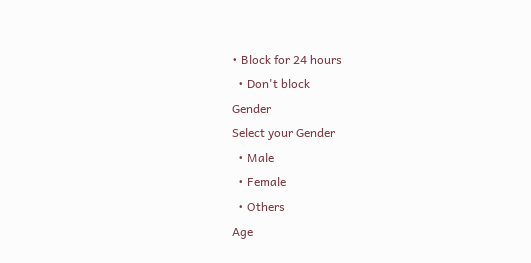• Block for 24 hours
  • Don't block
Gender
Select your Gender
  • Male
  • Female
  • Others
Age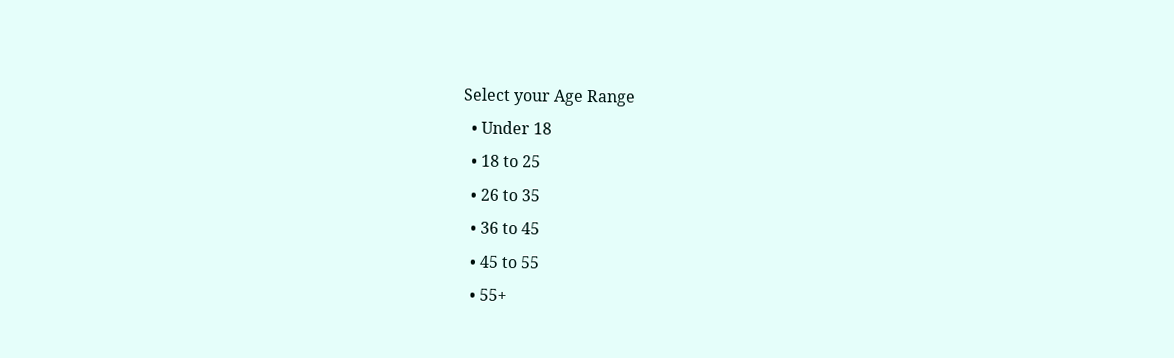Select your Age Range
  • Under 18
  • 18 to 25
  • 26 to 35
  • 36 to 45
  • 45 to 55
  • 55+